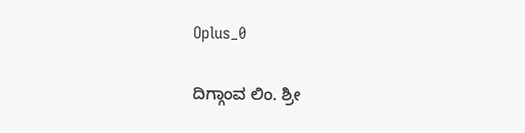Oplus_0

ದಿಗ್ಗಾಂವ ಲಿಂ. ಶ್ರೀ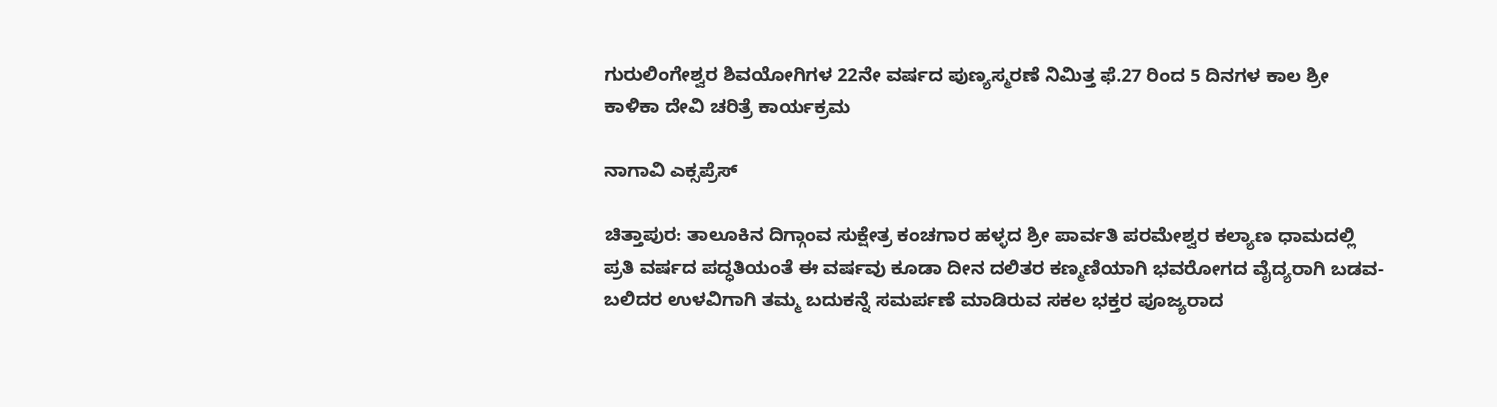ಗುರುಲಿಂಗೇಶ್ವರ ಶಿವಯೋಗಿಗಳ 22ನೇ ವರ್ಷದ ಪುಣ್ಯಸ್ಮರಣೆ ನಿಮಿತ್ತ ಫೆ.27 ರಿಂದ 5 ದಿನಗಳ ಕಾಲ ಶ್ರೀ ಕಾಳಿಕಾ ದೇವಿ ಚರಿತ್ರೆ ಕಾರ್ಯಕ್ರಮ

ನಾಗಾವಿ ಎಕ್ಸಪ್ರೆಸ್

ಚಿತ್ತಾಪುರ: ತಾಲೂಕಿನ ದಿಗ್ಗಾಂವ ಸುಕ್ಷೇತ್ರ ಕಂಚಗಾರ ಹಳ್ಳದ ಶ್ರೀ ಪಾರ್ವತಿ ಪರಮೇಶ್ವರ ಕಲ್ಯಾಣ ಧಾಮದಲ್ಲಿ ಪ್ರತಿ ವರ್ಷದ ಪದ್ಧತಿಯಂತೆ ಈ ವರ್ಷವು ಕೂಡಾ ದೀನ ದಲಿತರ ಕಣ್ಮಣಿಯಾಗಿ ಭವರೋಗದ ವೈದ್ಯರಾಗಿ ಬಡವ-ಬಲಿದರ ಉಳವಿಗಾಗಿ ತಮ್ಮ ಬದುಕನ್ನೆ ಸಮರ್ಪಣೆ ಮಾಡಿರುವ ಸಕಲ ಭಕ್ತರ ಪೂಜ್ಯರಾದ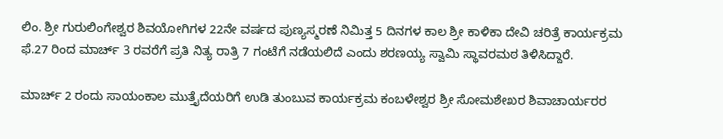ಲಿಂ. ಶ್ರೀ ಗುರುಲಿಂಗೇಶ್ವರ ಶಿವಯೋಗಿಗಳ 22ನೇ ವರ್ಷದ ಪುಣ್ಯಸ್ಮರಣೆ ನಿಮಿತ್ತ 5 ದಿನಗಳ ಕಾಲ ಶ್ರೀ ಕಾಳಿಕಾ ದೇವಿ ಚರಿತ್ರೆ ಕಾರ್ಯಕ್ರಮ ಫೆ.27 ರಿಂದ ಮಾರ್ಚ್ 3 ರವರೆಗೆ ಪ್ರತಿ ನಿತ್ಯ ರಾತ್ರಿ 7 ಗಂಟೆಗೆ ನಡೆಯಲಿದೆ ಎಂದು ಶರಣಯ್ಯ ಸ್ವಾಮಿ ಸ್ಥಾವರಮಠ ತಿಳಿಸಿದ್ದಾರೆ.

ಮಾರ್ಚ್ 2 ರಂದು ಸಾಯಂಕಾಲ ಮುತ್ತೈದೆಯರಿಗೆ ಉಡಿ ತುಂಬುವ ಕಾರ್ಯಕ್ರಮ ಕಂಬಳೇಶ್ವರ ಶ್ರೀ ಸೋಮಶೇಖರ ಶಿವಾಚಾರ್ಯರರ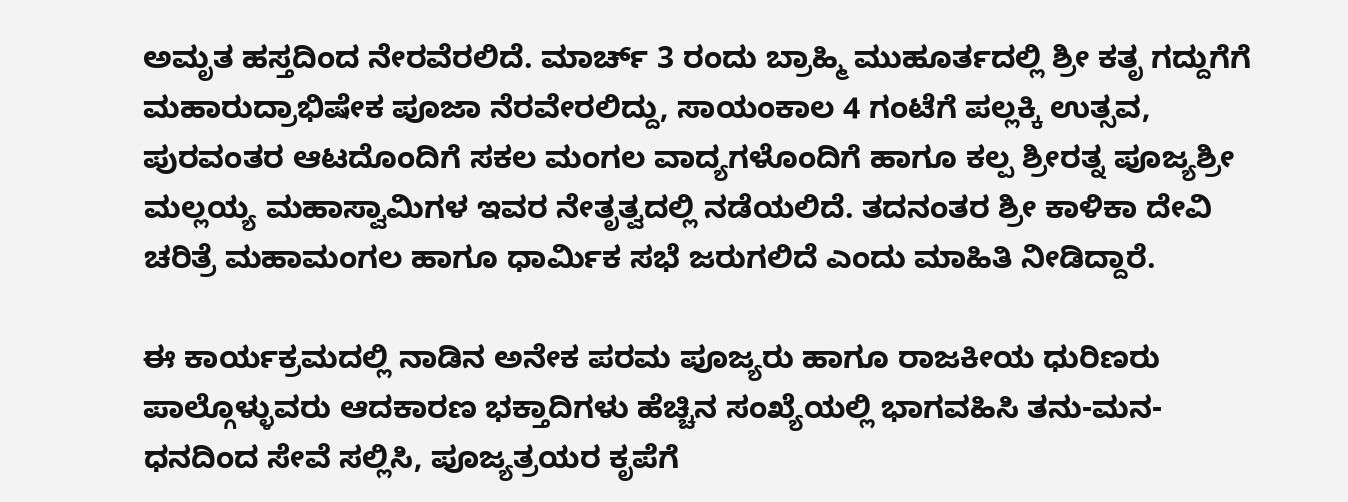ಅಮೃತ ಹಸ್ತದಿಂದ ನೇರವೆರಲಿದೆ. ಮಾರ್ಚ್ 3 ರಂದು ಬ್ರಾಹ್ಮಿ ಮುಹೂರ್ತದಲ್ಲಿ ಶ್ರೀ ಕತೃ ಗದ್ದುಗೆಗೆ ಮಹಾರುದ್ರಾಭಿಷೇಕ ಪೂಜಾ ನೆರವೇರಲಿದ್ದು, ಸಾಯಂಕಾಲ 4 ಗಂಟೆಗೆ ಪಲ್ಲಕ್ಕಿ ಉತ್ಸವ, ಪುರವಂತರ ಆಟದೊಂದಿಗೆ ಸಕಲ ಮಂಗಲ ವಾದ್ಯಗಳೊಂದಿಗೆ ಹಾಗೂ ಕಲ್ಪ ಶ್ರೀರತ್ನ ಪೂಜ್ಯಶ್ರೀ ಮಲ್ಲಯ್ಯ ಮಹಾಸ್ವಾಮಿಗಳ ಇವರ ನೇತೃತ್ವದಲ್ಲಿ ನಡೆಯಲಿದೆ. ತದನಂತರ ಶ್ರೀ ಕಾಳಿಕಾ ದೇವಿ ಚರಿತ್ರೆ ಮಹಾಮಂಗಲ ಹಾಗೂ ಧಾರ್ಮಿಕ ಸಭೆ ಜರುಗಲಿದೆ ಎಂದು ಮಾಹಿತಿ ನೀಡಿದ್ದಾರೆ.

ಈ ಕಾರ್ಯಕ್ರಮದಲ್ಲಿ ನಾಡಿನ ಅನೇಕ ಪರಮ ಪೂಜ್ಯರು ಹಾಗೂ ರಾಜಕೀಯ ಧುರಿಣರು ಪಾಲ್ಗೊಳ್ಳುವರು ಆದಕಾರಣ ಭಕ್ತಾದಿಗಳು ಹೆಚ್ಚಿನ ಸಂಖ್ಯೆಯಲ್ಲಿ ಭಾಗವಹಿಸಿ ತನು-ಮನ-ಧನದಿಂದ ಸೇವೆ ಸಲ್ಲಿಸಿ, ಪೂಜ್ಯತ್ರಯರ ಕೃಪೆಗೆ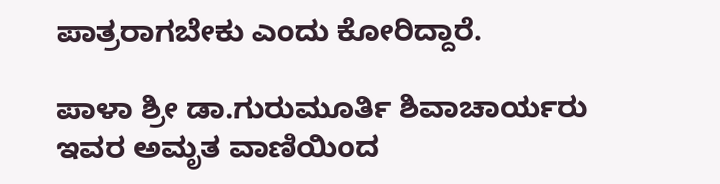ಪಾತ್ರರಾಗಬೇಕು ಎಂದು ಕೋರಿದ್ದಾರೆ.

ಪಾಳಾ ಶ್ರೀ ಡಾ.ಗುರುಮೂರ್ತಿ ಶಿವಾಚಾರ್ಯರು ಇವರ ಅಮೃತ ವಾಣಿಯಿಂದ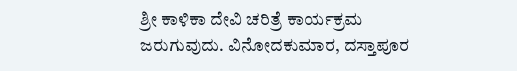ಶ್ರೀ ಕಾಳಿಕಾ ದೇವಿ ಚರಿತ್ರೆ ಕಾರ್ಯಕ್ರಮ ಜರುಗುವುದು. ವಿನೋದಕುಮಾರ, ದಸ್ತಾಪೂರ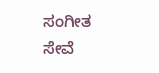ಸಂಗೀತ ಸೇವೆ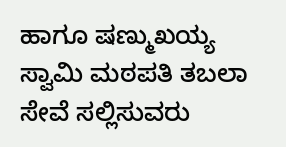ಹಾಗೂ ಷಣ್ಮುಖಯ್ಯ ಸ್ವಾಮಿ ಮಠಪತಿ ತಬಲಾ ಸೇವೆ ಸಲ್ಲಿಸುವರು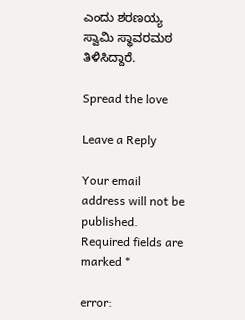ಎಂದು ಶರಣಯ್ಯ ಸ್ವಾಮಿ ಸ್ಥಾವರಮಠ ತಿಳಿಸಿದ್ದಾರೆ.

Spread the love

Leave a Reply

Your email address will not be published. Required fields are marked *

error: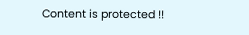Content is protected !!